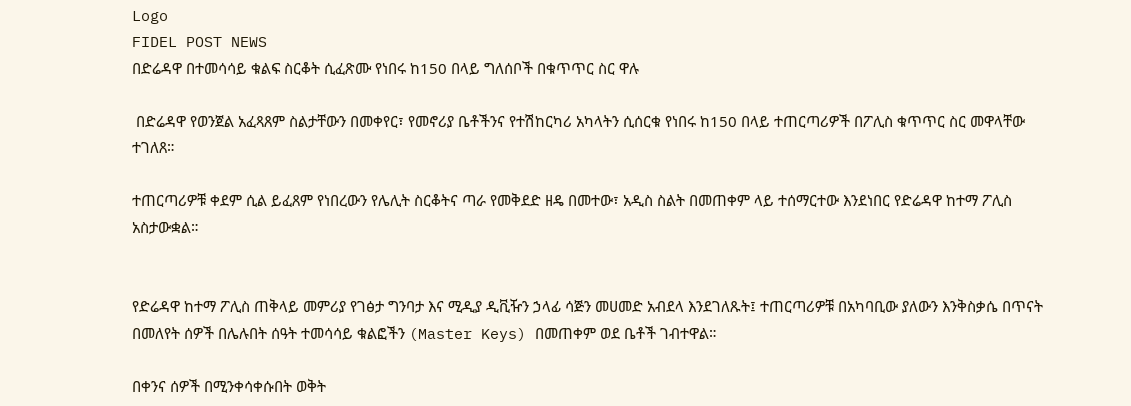Logo
FIDEL POST NEWS
በድሬዳዋ በተመሳሳይ ቁልፍ ስርቆት ሲፈጽሙ የነበሩ ከ150 በላይ ግለሰቦች በቁጥጥር ስር ዋሉ

 በድሬዳዋ የወንጀል አፈጻጸም ስልታቸውን በመቀየር፣ የመኖሪያ ቤቶችንና የተሽከርካሪ አካላትን ሲሰርቁ የነበሩ ከ150 በላይ ተጠርጣሪዎች በፖሊስ ቁጥጥር ስር መዋላቸው ተገለጸ።

ተጠርጣሪዎቹ ቀደም ሲል ይፈጸም የነበረውን የሌሊት ስርቆትና ጣራ የመቅደድ ዘዴ በመተው፣ አዲስ ስልት በመጠቀም ላይ ተሰማርተው እንደነበር የድሬዳዋ ከተማ ፖሊስ አስታውቋል።


የድሬዳዋ ከተማ ፖሊስ ጠቅላይ መምሪያ የገፅታ ግንባታ እና ሚዲያ ዲቪዥን ኃላፊ ሳጅን መሀመድ አብደላ እንደገለጹት፤ ተጠርጣሪዎቹ በአካባቢው ያለውን እንቅስቃሴ በጥናት በመለየት ሰዎች በሌሉበት ሰዓት ተመሳሳይ ቁልፎችን (Master Keys) በመጠቀም ወደ ቤቶች ገብተዋል።

በቀንና ሰዎች በሚንቀሳቀሱበት ወቅት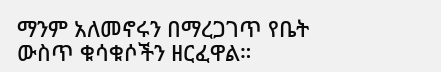ማንም አለመኖሩን በማረጋገጥ የቤት ውስጥ ቁሳቁሶችን ዘርፈዋል።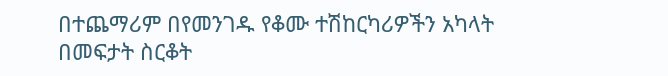በተጨማሪም በየመንገዱ የቆሙ ተሽከርካሪዎችን አካላት በመፍታት ስርቆት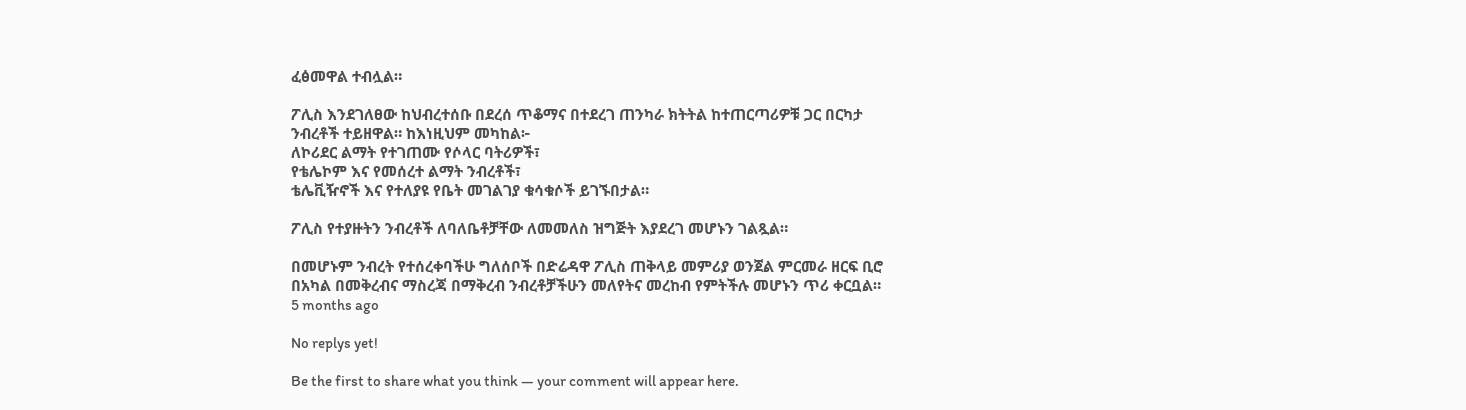ፈፅመዋል ተብሏል።

ፖሊስ እንደገለፀው ከህብረተሰቡ በደረሰ ጥቆማና በተደረገ ጠንካራ ክትትል ከተጠርጣሪዎቹ ጋር በርካታ ንብረቶች ተይዘዋል። ከእነዚህም መካከል፦
ለኮሪደር ልማት የተገጠሙ የሶላር ባትሪዎች፣
የቴሌኮም እና የመሰረተ ልማት ንብረቶች፣
ቴሌቪዥኖች እና የተለያዩ የቤት መገልገያ ቁሳቁሶች ይገኙበታል።

ፖሊስ የተያዙትን ንብረቶች ለባለቤቶቻቸው ለመመለስ ዝግጅት እያደረገ መሆኑን ገልጿል።

በመሆኑም ንብረት የተሰረቀባችሁ ግለሰቦች በድሬዳዋ ፖሊስ ጠቅላይ መምሪያ ወንጀል ምርመራ ዘርፍ ቢሮ በአካል በመቅረብና ማስረጃ በማቅረብ ንብረቶቻችሁን መለየትና መረከብ የምትችሉ መሆኑን ጥሪ ቀርቧል።
5 months ago

No replys yet!

Be the first to share what you think — your comment will appear here.